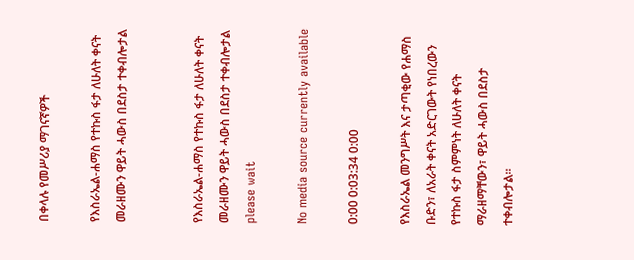በቀላሉ የመሥሪያ ማገናኛዎች

የእስራኤል-ሐማስ የተኩስ ፋታ ለሁለት ቀናት መራዘሙን ዋይት ሓውስ በደስታ ተቀብሎታል


የእስራኤል-ሐማስ የተኩስ ፋታ ለሁለት ቀናት መራዘሙን ዋይት ሓውስ በደስታ ተቀብሎታል
please wait

No media source currently available

0:00 0:03:34 0:00

የእስራኤል መንግሥት እና ታጣቂው የሐማስ ቡድን፣ ለአራት ቀናት አድርገውት የነበረውን የተኩስ ፋታ ስምምነት ለሁለት ቀናት ማራዘማቸውን፣ ዋይት ሓውስ በደስታ ተቀብሎታል።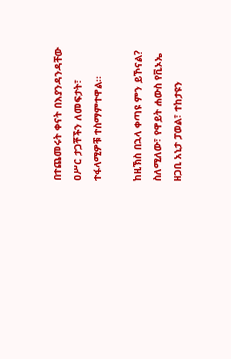በተጨመሩት ቀናት በእያንዳንዳቸው ዐሥር ታጋቾችን ለመፍታት፣ ተፋላሚዎቹ ተስማምተዋል፡፡

ከዚኽስ በኋላ ቀጣዩ ምን ይኾናል? ስለሚለው፣ የዋይት ሐውስ የቪኦኤ ዘጋቢ አኒታ ፓወል፣ ተከታዩን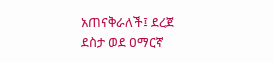አጠናቅራለች፤ ደረጀ ደስታ ወደ ዐማርኛ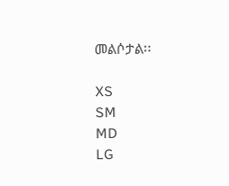መልሶታል፡፡

XS
SM
MD
LG